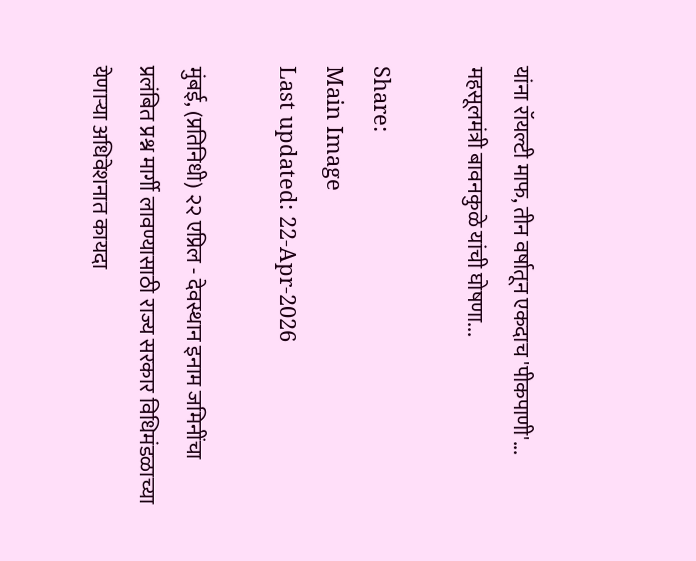यांना रॉयल्टी माफ, तीन वर्षातून एकदाच 'पीकपाणी'... महसूलमंत्री बावनकुळे यांची घोषणा...

Share:
Main Image
Last updated: 22-Apr-2026

मुंबई, (प्रतिनिधी) २२ एप्रिल - देवस्थान इनाम जमिनींचा प्रलंबित प्रश्न मार्गी लावण्यासाठी राज्य सरकार विधिमंडळाच्या येणाऱ्या अधिवेशनात कायदा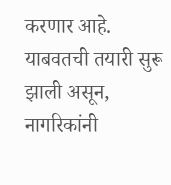करणार आहे. याबवतची तयारी सुरू झाली असून, नागरिकांनी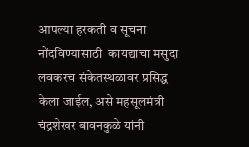आपल्या हरकती व सूचना नोंदविण्यासाठी  कायद्याचा मसुदा लवकरच संकेतस्थळावर प्रसिद्ध केला जाईल, असे महसूलमंत्री चंद्रशेखर बावनकुळे यांनी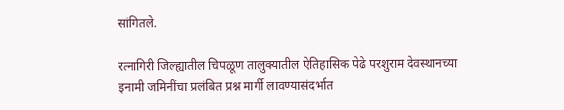सांगितले.

रत्नागिरी जिल्ह्यातील चिपळूण तालुक्यातील ऐतिहासिक पेढे परशुराम देवस्थानच्या इनामी जमिनींचा प्रलंबित प्रश्न मार्गी लावण्यासंदर्भात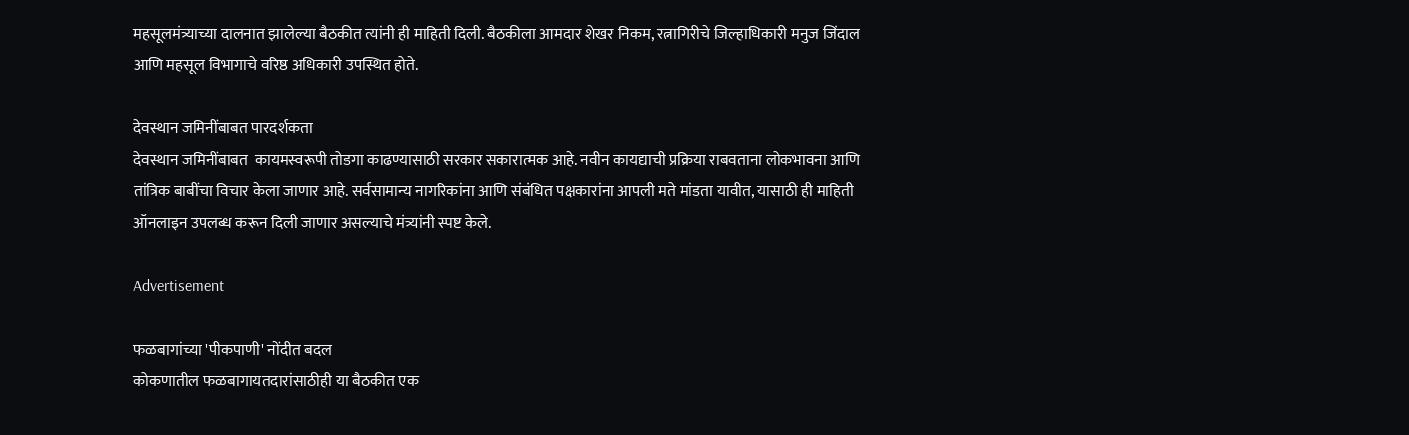महसूलमंत्र्याच्या दालनात झालेल्या बैठकीत त्यांनी ही माहिती दिली. बैठकीला आमदार शेखर निकम, रत्नागिरीचे जिल्हाधिकारी मनुज जिंदाल आणि महसूल विभागाचे वरिष्ठ अधिकारी उपस्थित होते.

देवस्थान जमिनींबाबत पारदर्शकता
देवस्थान जमिनींबाबत  कायमस्वरूपी तोडगा काढण्यासाठी सरकार सकारात्मक आहे. नवीन कायद्याची प्रक्रिया राबवताना लोकभावना आणि तांत्रिक बाबींचा विचार केला जाणार आहे. सर्वसामान्य नागरिकांना आणि संबंधित पक्षकारांना आपली मते मांडता यावीत, यासाठी ही माहिती ऑनलाइन उपलब्ध करून दिली जाणार असल्याचे मंत्र्यांनी स्पष्ट केले.

Advertisement

फळबागांच्या 'पीकपाणी' नोंदीत बदल
कोकणातील फळबागायतदारांसाठीही या बैठकीत एक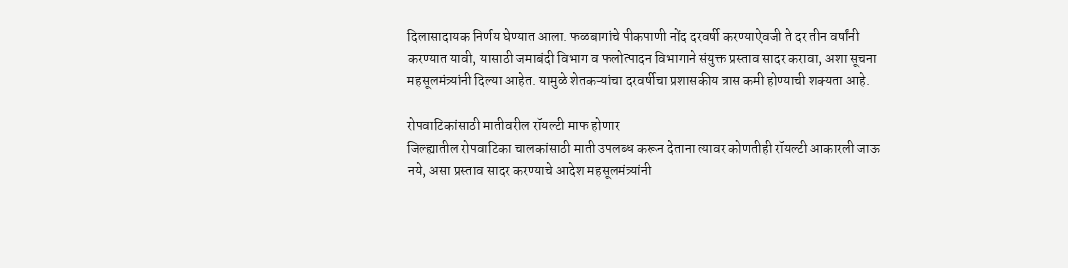दिलासादायक निर्णय घेण्यात आला. फळबागांचे पीकपाणी नोंद दरवर्षी करण्याऐवजी ते दर तीन वर्षांनी करण्यात यावी, यासाठी जमाबंदी विभाग व फलोत्पादन विभागाने संयुक्त प्रस्ताव सादर करावा, अशा सूचना महसूलमंत्र्यांनी दिल्या आहेत. यामुळे शेतकऱ्यांचा दरवर्षीचा प्रशासकीय त्रास कमी होण्याची शक्यता आहे.

रोपवाटिकांसाठी मातीवरील रॉयल्टी माफ होणार
जिल्ह्यातील रोपवाटिका चालकांसाठी माती उपलब्ध करून देताना त्यावर कोणतीही रॉयल्टी आकारली जाऊ नये, असा प्रस्ताव सादर करण्याचे आदेश महसूलमंत्र्यांनी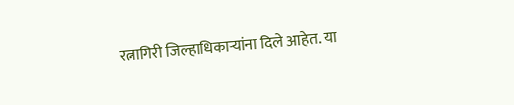रत्नागिरी जिल्हाधिकाऱ्यांना दिले आहेत. या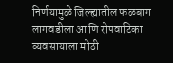निर्णयामुळे जिल्ह्यातील फळबाग लागवडीला आणि रोपवाटिका व्यवसायाला मोठी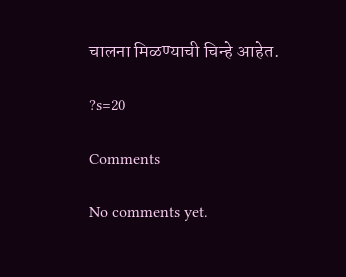चालना मिळण्याची चिन्हे आहेत.

?s=20

Comments

No comments yet.